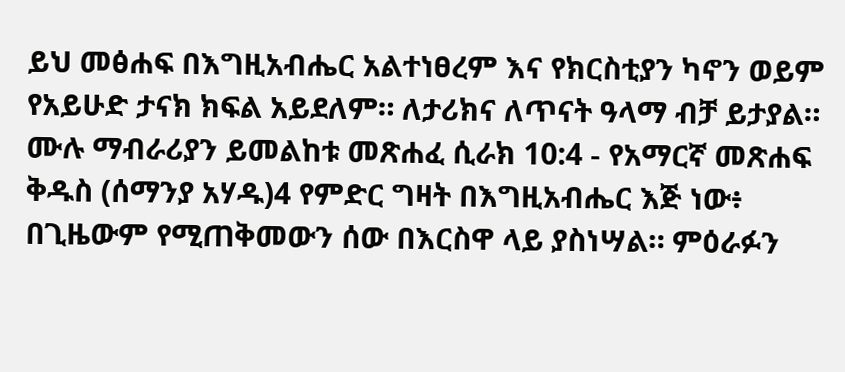ይህ መፅሐፍ በእግዚአብሔር አልተነፀረም እና የክርስቲያን ካኖን ወይም የአይሁድ ታናክ ክፍል አይደለም። ለታሪክና ለጥናት ዓላማ ብቻ ይታያል። ሙሉ ማብራሪያን ይመልከቱ መጽሐፈ ሲራክ 10:4 - የአማርኛ መጽሐፍ ቅዱስ (ሰማንያ አሃዱ)4 የምድር ግዛት በእግዚአብሔር እጅ ነው፥ በጊዜውም የሚጠቅመውን ሰው በእርስዋ ላይ ያስነሣል። ምዕራፉን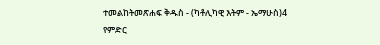ተመልከትመጽሐፍ ቅዱስ - (ካቶሊካዊ እትም - ኤማሁስ)4 የምድር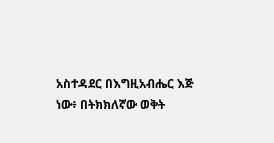አስተዳደር በእግዚአብሔር እጅ ነው፥ በትክክለኛው ወቅት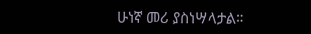ሁነኛ መሪ ያስነሣላታል።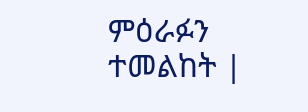ምዕራፉን ተመልከት |